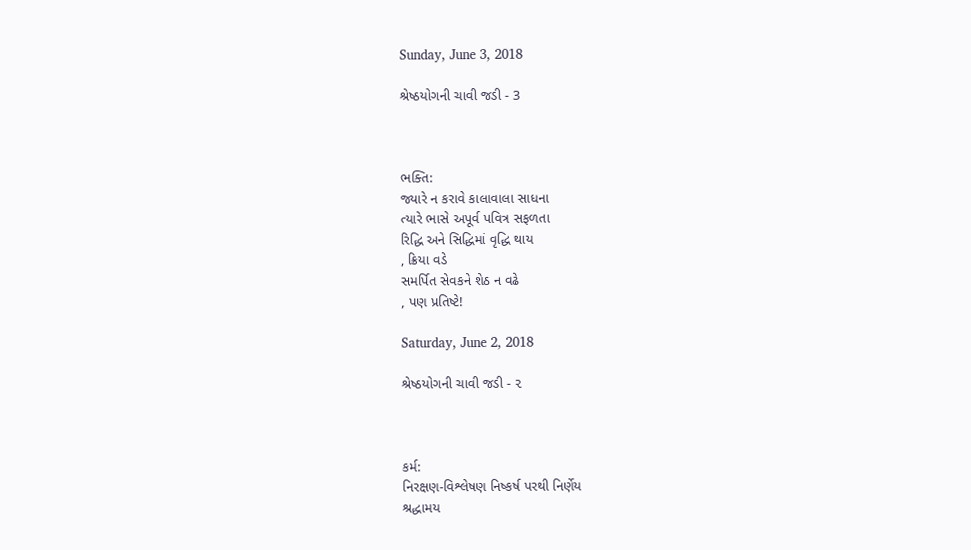Sunday, June 3, 2018

શ્રેષ્ઠયોગની ચાવી જડી - 3



ભક્તિ:
જ્યારે ન કરાવે કાલાવાલા સાધના
ત્યારે ભાસે અપૂર્વ પવિત્ર સફળતા
રિદ્ધિ અને સિદ્ધિમાં વૃદ્ધિ થાય
, ક્રિયા વડે
સમર્પિત સેવકને શેઠ ન વઢે
, પણ પ્રતિષ્ટે!

Saturday, June 2, 2018

શ્રેષ્ઠયોગની ચાવી જડી - ૨



કર્મ:
નિરક્ષણ-વિશ્લેષણ નિષ્કર્ષ પરથી નિર્ણેય
શ્રદ્ધામય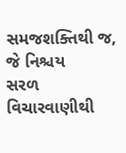સમજશક્તિથી જ, જે નિશ્ચય
સરળ વિચારવાણીથી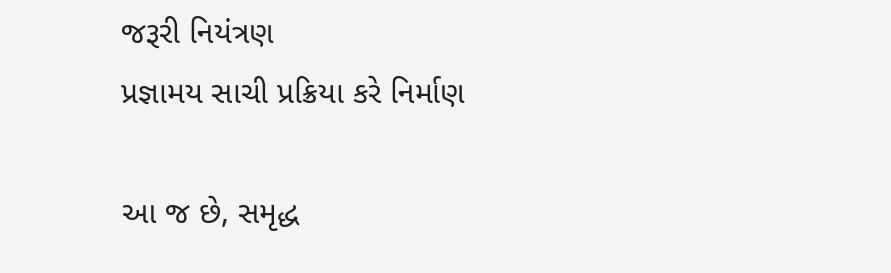જરૂરી નિયંત્રણ
પ્રજ્ઞામય સાચી પ્રક્રિયા કરે નિર્માણ

આ જ છે, સમૃદ્ધ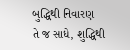બુદ્ધિથી નિવારણ
તે જ સાધે, શુદ્ધિથી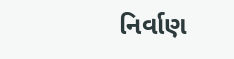નિર્વાણ